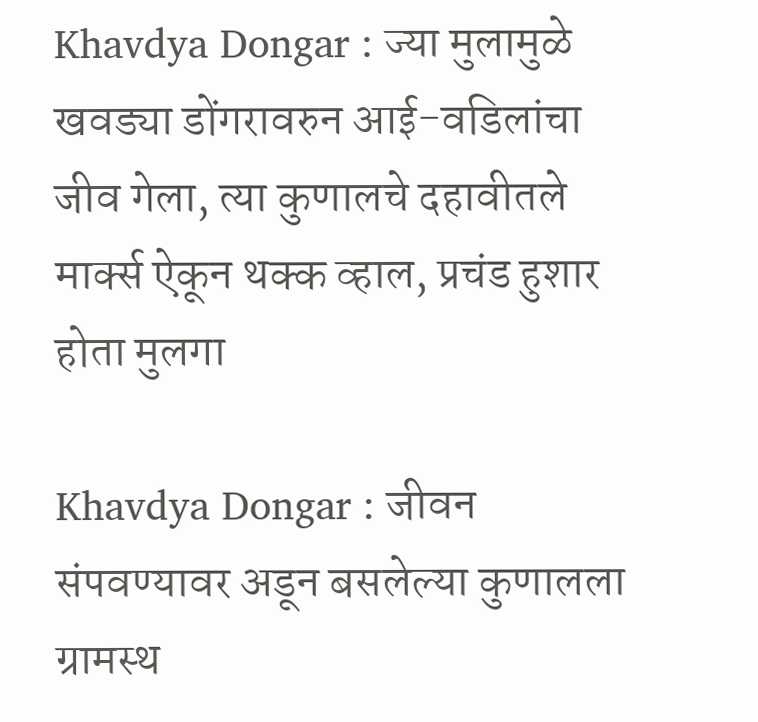Khavdya Dongar : ज्या मुलामुळे खवड्या डोंगरावरुन आई-वडिलांचा जीव गेला, त्या कुणालचे दहावीतले मार्क्स ऐकून थक्क व्हाल, प्रचंड हुशार होता मुलगा

Khavdya Dongar : जीवन संपवण्यावर अडून बसलेल्या कुणालला ग्रामस्थ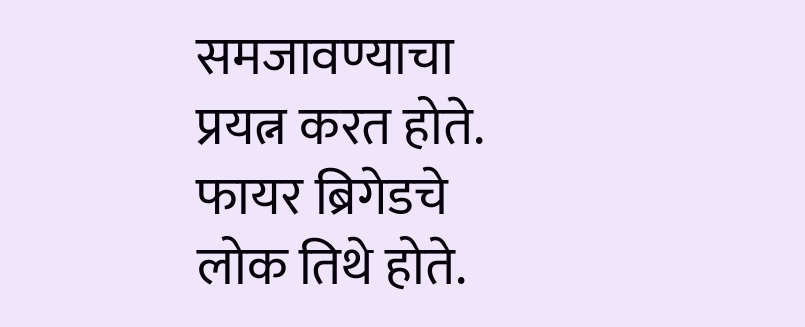समजावण्याचा प्रयत्न करत होते. फायर ब्रिगेडचे लोक तिथे होते.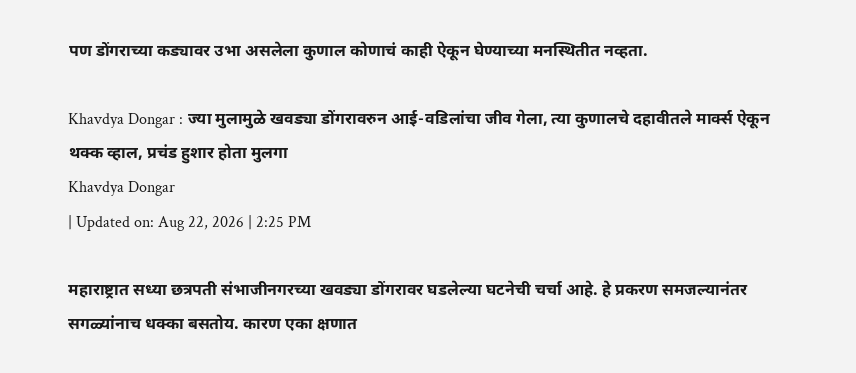पण डोंगराच्या कड्यावर उभा असलेला कुणाल कोणाचं काही ऐकून घेण्याच्या मनस्थितीत नव्हता.

Khavdya Dongar : ज्या मुलामुळे खवड्या डोंगरावरुन आई-वडिलांचा जीव गेला, त्या कुणालचे दहावीतले मार्क्स ऐकून थक्क व्हाल, प्रचंड हुशार होता मुलगा
Khavdya Dongar
| Updated on: Aug 22, 2026 | 2:25 PM

महाराष्ट्रात सध्या छत्रपती संभाजीनगरच्या खवड्या डोंगरावर घडलेल्या घटनेची चर्चा आहे. हे प्रकरण समजल्यानंतर सगळ्यांनाच धक्का बसतोय. कारण एका क्षणात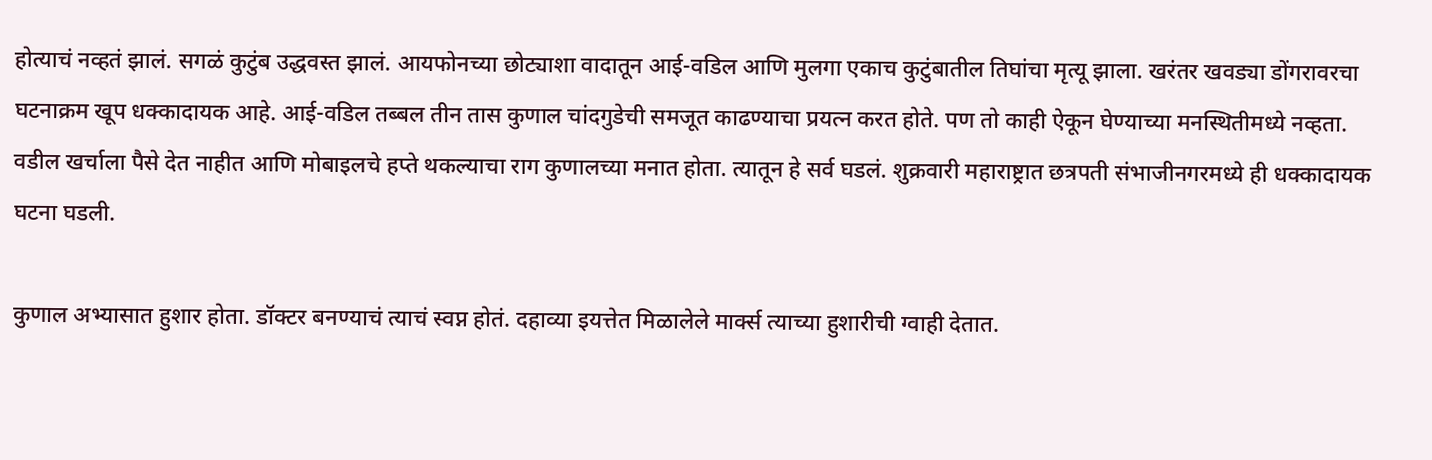होत्याचं नव्हतं झालं. सगळं कुटुंब उद्धवस्त झालं. आयफोनच्या छोट्याशा वादातून आई-वडिल आणि मुलगा एकाच कुटुंबातील तिघांचा मृत्यू झाला. खरंतर खवड्या डोंगरावरचा घटनाक्रम खूप धक्कादायक आहे. आई-वडिल तब्बल तीन तास कुणाल चांदगुडेची समजूत काढण्याचा प्रयत्न करत होते. पण तो काही ऐकून घेण्याच्या मनस्थितीमध्ये नव्हता. वडील खर्चाला पैसे देत नाहीत आणि मोबाइलचे हप्ते थकल्याचा राग कुणालच्या मनात होता. त्यातून हे सर्व घडलं. शुक्रवारी महाराष्ट्रात छत्रपती संभाजीनगरमध्ये ही धक्कादायक घटना घडली.

कुणाल अभ्यासात हुशार होता. डॉक्टर बनण्याचं त्याचं स्वप्न होतं. दहाव्या इयत्तेत मिळालेले मार्क्स त्याच्या हुशारीची ग्वाही देतात.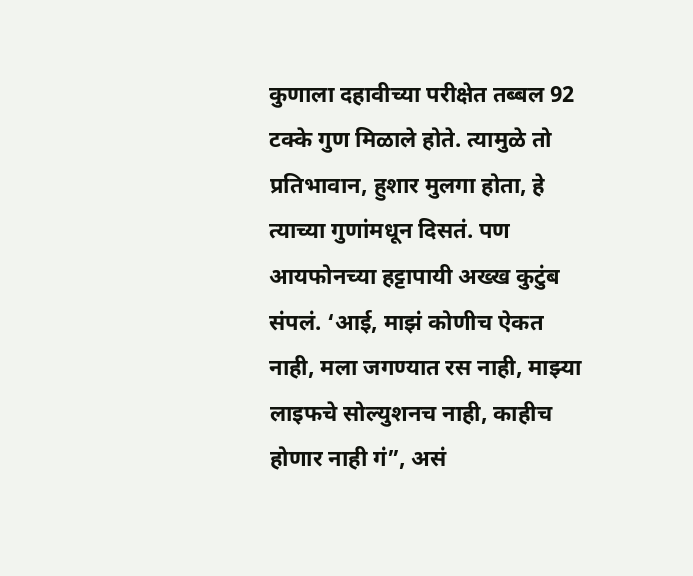कुणाला दहावीच्या परीक्षेत तब्बल 92 टक्के गुण मिळाले होते. त्यामुळे तो प्रतिभावान, हुशार मुलगा होता, हे त्याच्या गुणांमधून दिसतं. पण आयफोनच्या हट्टापायी अख्ख कुटुंब संपलं. ‘आई, माझं कोणीच ऐकत नाही, मला जगण्यात रस नाही, माझ्या लाइफचे सोल्युशनच नाही, काहीच होणार नाही गं”, असं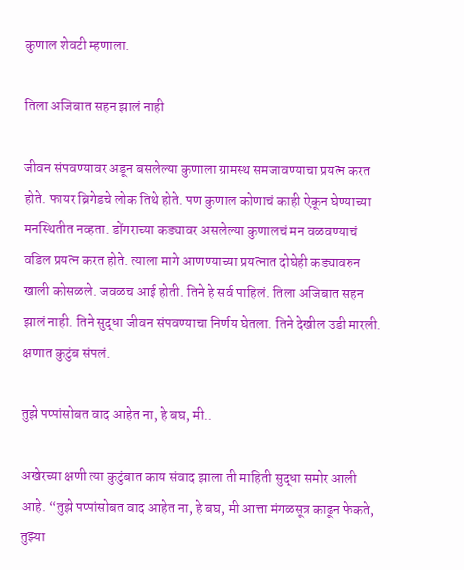कुणाल शेवटी म्हणाला.

तिला अजिबात सहन झालं नाही

जीवन संपवण्यावर अडून बसलेल्या कुणाला ग्रामस्थ समजावण्याचा प्रयत्न करत होते. फायर ब्रिगेडचे लोक तिथे होते. पण कुणाल कोणाचं काही ऐकून घेण्याच्या मनस्थितीत नव्हता. डोंगराच्या कड्यावर असलेल्या कुणालचं मन वळवण्याचं वडिल प्रयत्न करत होते. त्याला मागे आणण्याच्या प्रयत्नात दोघेही कड्यावरुन खाली कोसळले. जवळच आई होती. तिने हे सर्व पाहिलं. तिला अजिबात सहन झालं नाही. तिने सुद्धा जीवन संपवण्याचा निर्णय घेतला. तिने देखील उडी मारली. क्षणात कुटुंब संपलं.

तुझे पप्पांसोबत वाद आहेत ना, हे बघ, मी..

अखेरच्या क्षणी त्या कुटुंबात काय संवाद झाला ती माहिती सुद्धा समोर आली आहे. “तुझे पप्पांसोबत वाद आहेत ना, हे बघ, मी आत्ता मंगळसूत्र काढून फेकते, तुझ्या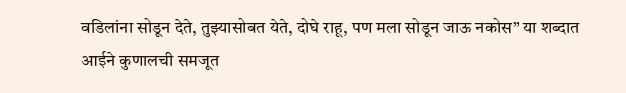वडिलांना सोडून देते, तुझ्यासोबत येते, दोघे राहू, पण मला सोडून जाऊ नकोस” या शब्दात आईने कुणालची समजूत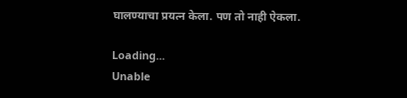घालण्याचा प्रयत्न केला. पण तो नाही ऐकला.

Loading...
Unable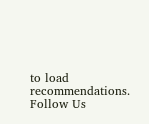to load recommendations.
Follow Us